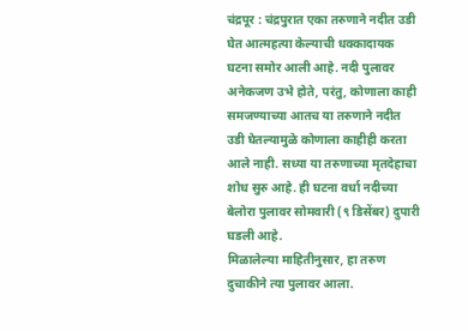चंद्रपूर : चंद्रपुरात एका तरुणाने नदीत उडी घेत आत्महत्या केल्याची धक्कादायक घटना समोर आली आहे. नदी पुलावर अनेकजण उभे होते, परंतु, कोणाला काही समजण्याच्या आतच या तरुणाने नदीत उडी घेतल्यामुळे कोणाला काहीही करता आले नाही. सध्या या तरुणाच्या मृतदेहाचा शोध सुरु आहे. ही घटना वर्धा नदीच्या बेलोरा पुलावर सोमवारी (९ डिसेंबर) दुपारी घडली आहे.
मिळालेल्या माहितीनुसार, हा तरुण दुचाकीने त्या पुलावर आला.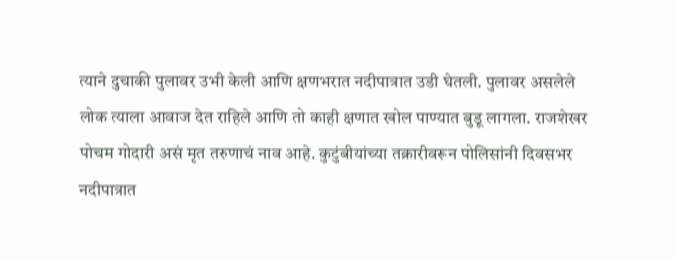त्याने दुचाकी पुलावर उभी केली आणि क्षणभरात नदीपात्रात उडी घेतली. पुलावर असलेले लोक त्याला आवाज देत राहिले आणि तो काही क्षणात खोल पाण्यात बुडू लागला. राजशेखर पोचम गोदारी असं मृत तरुणाचं नाव आहे. कुटुंबीयांच्या तक्रारीवरून पोलिसांनी दिवसभर नदीपात्रात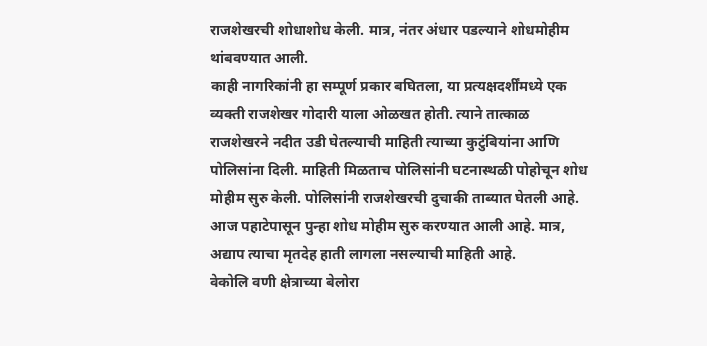राजशेखरची शोधाशोध केली. मात्र, नंतर अंधार पडल्याने शोधमोहीम थांबवण्यात आली.
काही नागरिकांनी हा सम्पूर्ण प्रकार बघितला, या प्रत्यक्षदर्शींमध्ये एक व्यक्ती राजशेखर गोदारी याला ओळखत होती. त्याने तात्काळ राजशेखरने नदीत उडी घेतल्याची माहिती त्याच्या कुटुंबियांना आणि पोलिसांना दिली. माहिती मिळताच पोलिसांनी घटनास्थळी पोहोचून शोध मोहीम सुरु केली. पोलिसांनी राजशेखरची दुचाकी ताब्यात घेतली आहे. आज पहाटेपासून पुन्हा शोध मोहीम सुरु करण्यात आली आहे. मात्र, अद्याप त्याचा मृतदेह हाती लागला नसल्याची माहिती आहे.
वेकोलि वणी क्षेत्राच्या बेलोरा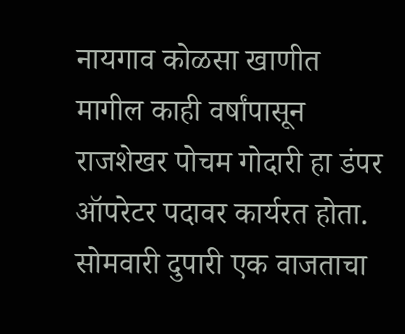नायगाव कोळसा खाणीत मागील काही वर्षांपासून राजशेखर पोचम गोदारी हा डंपर ऑपरेटर पदावर कार्यरत होता. सोमवारी दुपारी एक वाजताचा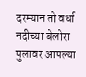दरम्यान तो वर्धा नदीच्या बेलोरा पुलावर आपल्या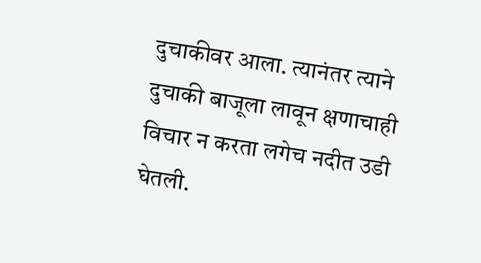दुचाकीवर आला. त्यानंतर त्याने दुचाकी बाजूला लावून क्षणाचाही विचार न करता लगेच नदीत उडी घेतली.